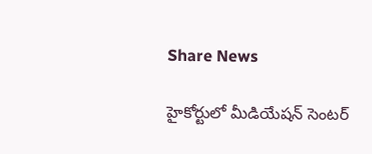Share News

హైకోర్టులో మీడియేషన్ సెంటర్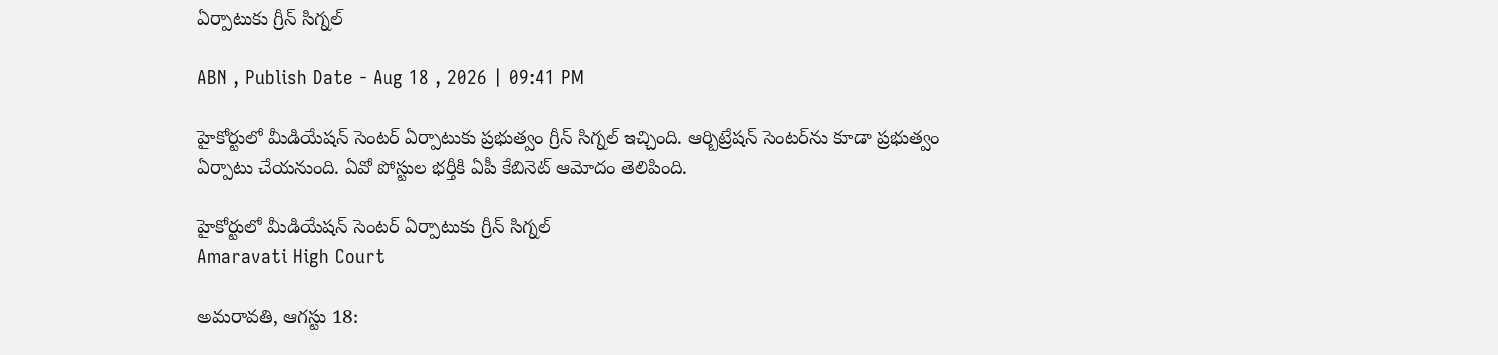ఏర్పాటుకు గ్రీన్ సిగ్నల్

ABN , Publish Date - Aug 18 , 2026 | 09:41 PM

హైకోర్టులో మీడియేషన్ సెంటర్ ఏర్పాటుకు ప్రభుత్వం గ్రీన్ సిగ్నల్ ఇచ్చింది. ఆర్బిట్రేషన్ సెంటర్‌ను కూడా ప్రభుత్వం ఏర్పాటు చేయనుంది. ఏవో పోస్టుల భర్తీకి ఏపీ కేబినెట్ ఆమోదం తెలిపింది.

హైకోర్టులో మీడియేషన్ సెంటర్ ఏర్పాటుకు గ్రీన్ సిగ్నల్
Amaravati High Court

అమరావతి, ఆగస్టు 18: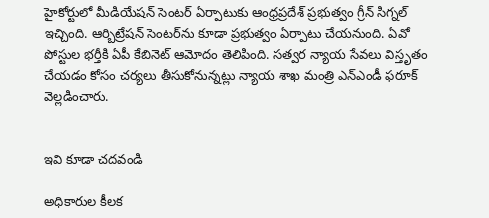హైకోర్టులో మీడియేషన్ సెంటర్ ఏర్పాటుకు ఆంధ్రప్రదేశ్ ప్రభుత్వం గ్రీన్ సిగ్నల్ ఇచ్చింది. ఆర్బిట్రేషన్ సెంటర్‌ను కూడా ప్రభుత్వం ఏర్పాటు చేయనుంది. ఏవో పోస్టుల భర్తీకి ఏపీ కేబినెట్ ఆమోదం తెలిపింది. సత్వర న్యాయ సేవలు విస్తృతం చేయడం కోసం చర్యలు తీసుకోనున్నట్లు న్యాయ శాఖ మంత్రి ఎన్ఎండీ ఫరూక్ వెల్లడించారు.


ఇవి కూడా చదవండి

అధికారుల కీలక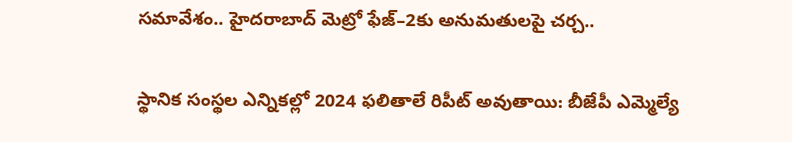సమావేశం.. హైదరాబాద్ మెట్రో ఫేజ్–2కు అనుమతులపై చర్చ..

స్థానిక సంస్థల ఎన్నికల్లో 2024 ఫలితాలే రిపీట్ అవుతాయి: బీజేపీ ఎమ్మెల్యే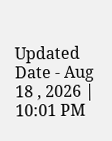Updated Date - Aug 18 , 2026 | 10:01 PM